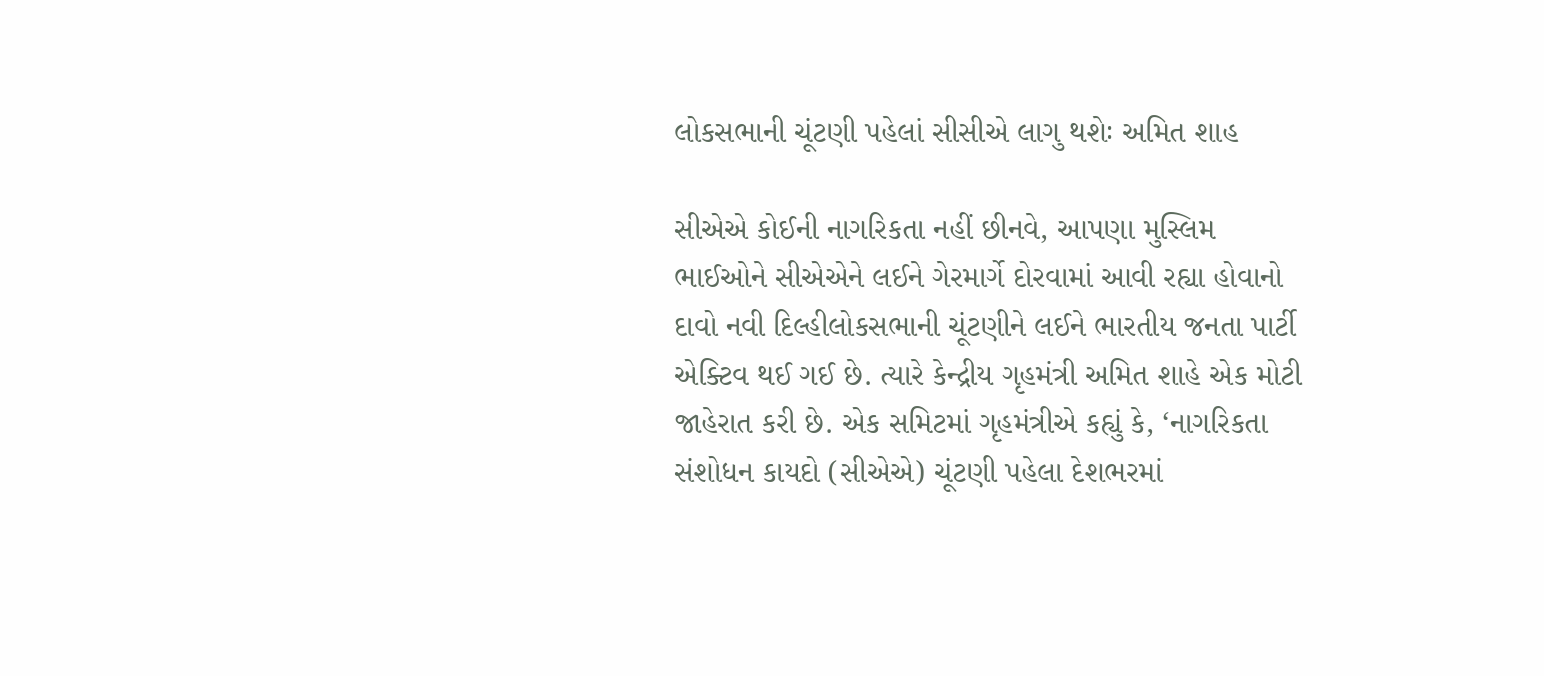લોકસભાની ચૂંટણી પહેલાં સીસીએ લાગુ થશેઃ અમિત શાહ

સીએએ કોઈની નાગરિકતા નહીં છીનવે, આપણા મુસ્લિમ ભાઈઓને સીએએને લઈને ગેરમાર્ગે દોરવામાં આવી રહ્યા હોવાનો દાવો નવી દિલ્હીલોકસભાની ચૂંટણીને લઈને ભારતીય જનતા પાર્ટી એક્ટિવ થઈ ગઈ છે. ત્યારે કેન્દ્રીય ગૃહમંત્રી અમિત શાહે એક મોટી જાહેરાત કરી છે. એક સમિટમાં ગૃહમંત્રીએ કહ્યું કે, ‘નાગરિકતા સંશોધન કાયદો (સીએએ) ચૂંટણી પહેલા દેશભરમાં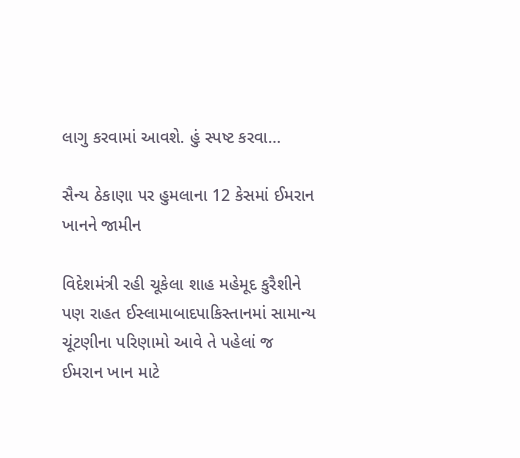લાગુ કરવામાં આવશે. હું સ્પષ્ટ કરવા…

સૈન્ય ઠેકાણા પર હુમલાના 12 કેસમાં ઈમરાન ખાનને જામીન

વિદેશમંત્રી રહી ચૂકેલા શાહ મહેમૂદ કુરૈશીને પણ રાહત ઈસ્લામાબાદપાકિસ્તાનમાં સામાન્ય ચૂંટણીના પરિણામો આવે તે પહેલાં જ ઈમરાન ખાન માટે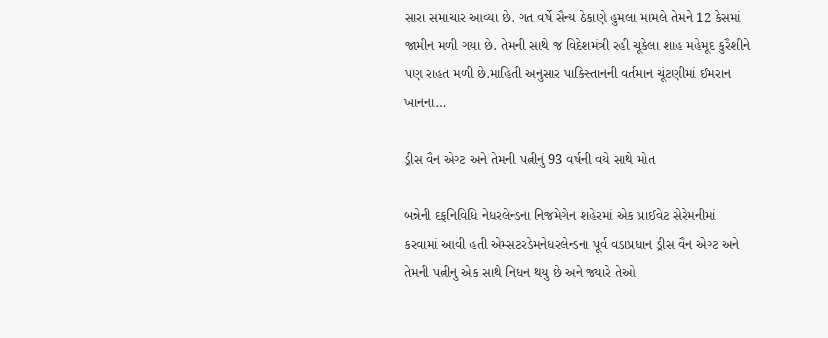સારા સમાચાર આવ્યા છે. ગત વર્ષે સૈન્ય ઠેકાણે હુમલા મામલે તેમને 12 કેસમાં જામીન મળી ગયા છે. તેમની સાથે જ વિદેશમંત્રી રહી ચૂકેલા શાહ મહેમૂદ કુરૈશીને પણ રાહત મળી છે.માહિતી અનુસાર પાકિસ્તાનની વર્તમાન ચૂંટણીમાં ઈમરાન ખાનના…

ડ્રીસ વૈન એગ્ટ અને તેમની પત્નીનું 93 વર્ષની વયે સાથે મોત

બન્નેની દફનિવિધિ નેધરલેન્ડના નિજમેગેન શહેરમાં એક પ્રાઈવેટ સેરેમનીમાં કરવામાં આવી હતી એમ્સટરડેમનેધરલેન્ડના પૂર્વ વડાપ્રધાન ડ્રીસ વૈન એગ્ટ અને તેમની પત્નીનુ એક સાથે નિધન થયુ છે અને જ્યારે તેઓ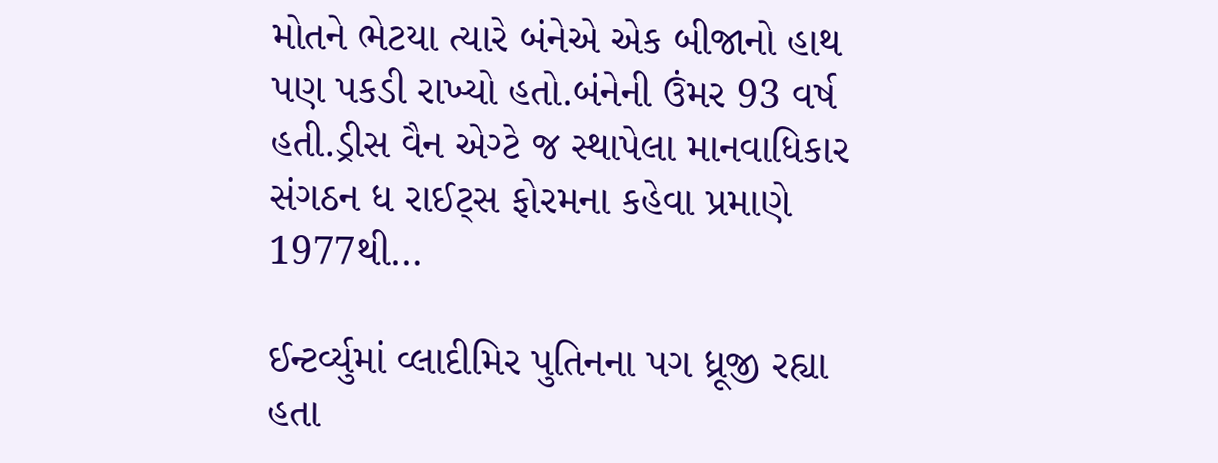મોતને ભેટયા ત્યારે બંનેએ એક બીજાનો હાથ પણ પકડી રાખ્યો હતો.બંનેની ઉંમર 93 વર્ષ હતી.ડ્રીસ વૈન એગ્ટે જ સ્થાપેલા માનવાધિકાર સંગઠન ધ રાઈટ્સ ફોરમના કહેવા પ્રમાણે 1977થી…

ઈન્ટર્વ્યુમાં વ્લાદીમિર પુતિનના પગ ધ્રૂજી રહ્યા હતા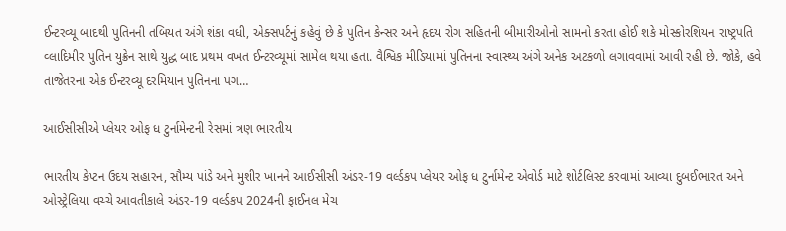ઈન્ટરવ્યૂ બાદથી પુતિનની તબિયત અંગે શંકા વધી, એક્સપર્ટનું કહેવું છે કે પુતિન કેન્સર અને હૃદય રોગ સહિતની બીમારીઓનો સામનો કરતા હોઈ શકે મોસ્કોરશિયન રાષ્ટ્રપતિ વ્લાદિમીર પુતિન યુક્રેન સાથે યુદ્ધ બાદ પ્રથમ વખત ઈન્ટરવ્યૂમાં સામેલ થયા હતા. વૈશ્વિક મીડિયામાં પુતિનના સ્વાસ્થ્ય અંગે અનેક અટકળો લગાવવામાં આવી રહી છે. જોકે, હવે તાજેતરના એક ઈન્ટરવ્યૂ દરમિયાન પુતિનના પગ…

આઈસીસીએ પ્લેયર ઓફ ધ ટુર્નામેન્ટની રેસમાં ત્રણ ભારતીય

ભારતીય કેપ્ટન ઉદય સહારન, સૌમ્ય પાંડે અને મુશીર ખાનને આઈસીસી અંડર-19 વર્લ્ડકપ પ્લેયર ઓફ ધ ટુર્નામેન્ટ એવોર્ડ માટે શોર્ટલિસ્ટ કરવામાં આવ્યા દુબઈભારત અને ઓસ્ટ્રેલિયા વચ્ચે આવતીકાલે અંડર-19 વર્લ્ડકપ 2024ની ફાઈનલ મેચ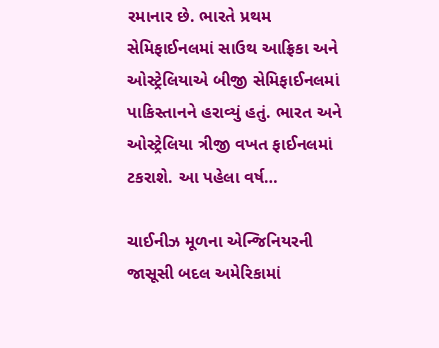રમાનાર છે. ભારતે પ્રથમ સેમિફાઈનલમાં સાઉથ આફ્રિકા અને ઓસ્ટ્રેલિયાએ બીજી સેમિફાઈનલમાં પાકિસ્તાનને હરાવ્યું હતું. ભારત અને ઓસ્ટ્રેલિયા ત્રીજી વખત ફાઈનલમાં ટકરાશે. આ પહેલા વર્ષ…

ચાઈનીઝ મૂળના એન્જિનિયરની જાસૂસી બદલ અમેરિકામાં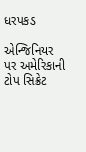ધરપકડ

એન્જિનિયર પર અમેરિકાની ટોપ સિક્રેટ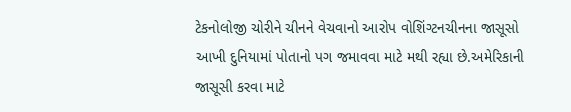ટેકનોલોજી ચોરીને ચીનને વેચવાનો આરોપ વોશિંગ્ટનચીનના જાસૂસો આખી દુનિયામાં પોતાનો પગ જમાવવા માટે મથી રહ્યા છે.અમેરિકાની જાસૂસી કરવા માટે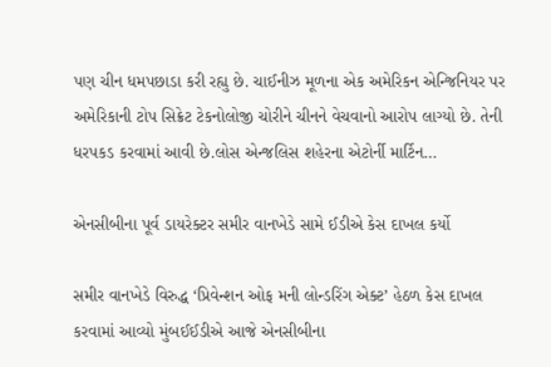પણ ચીન ધમપછાડા કરી રહ્યુ છે. ચાઈનીઝ મૂળના એક અમેરિકન એન્જિનિયર પર અમેરિકાની ટોપ સિક્રેટ ટેકનોલોજી ચોરીને ચીનને વેચવાનો આરોપ લાગ્યો છે. તેની ધરપકડ કરવામાં આવી છે.લોસ એન્જલિસ શહેરના એટોર્ની માર્ટિન…

એનસીબીના પૂર્વ ડાયરેક્ટર સમીર વાનખેડે સામે ઈડીએ કેસ દાખલ કર્યો

સમીર વાનખેડે વિરુદ્ધ ‘પ્રિવેન્શન ઓફ મની લોન્ડરિંગ એક્ટ’ હેઠળ કેસ દાખલ કરવામાં આવ્યો મુંબઈઈડીએ આજે એનસીબીના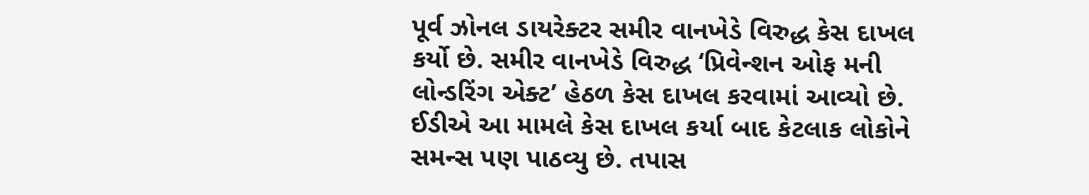પૂર્વ ઝોનલ ડાયરેક્ટર સમીર વાનખેડે વિરુદ્ધ કેસ દાખલ કર્યો છે. સમીર વાનખેડે વિરુદ્ધ ‘પ્રિવેન્શન ઓફ મની લોન્ડરિંગ એક્ટ’ હેઠળ કેસ દાખલ કરવામાં આવ્યો છે. ઈડીએ આ મામલે કેસ દાખલ કર્યા બાદ કેટલાક લોકોને સમન્સ પણ પાઠવ્યુ છે. તપાસ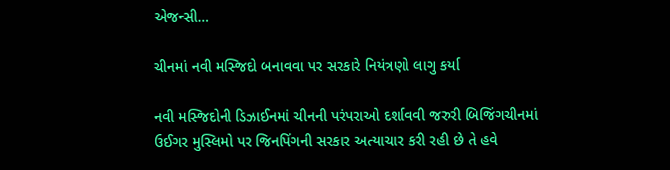એજન્સી…

ચીનમાં નવી મસ્જિદો બનાવવા પર સરકારે નિયંત્રણો લાગુ કર્યા

નવી મસ્જિદોની ડિઝાઈનમાં ચીનની પરંપરાઓ દર્શાવવી જરુરી બિજિંગચીનમાં ઉઈગર મુસ્લિમો પર જિનપિંગની સરકાર અત્યાચાર કરી રહી છે તે હવે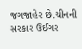જગજાહેર છે.ચીનની સરકાર ઉઈગર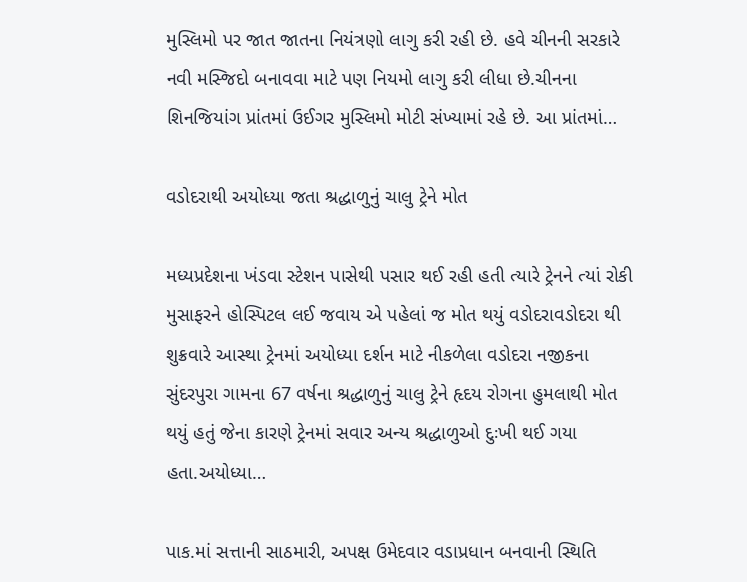મુસ્લિમો પર જાત જાતના નિયંત્રણો લાગુ કરી રહી છે. હવે ચીનની સરકારે નવી મસ્જિદો બનાવવા માટે પણ નિયમો લાગુ કરી લીધા છે.ચીનના શિનજિયાંગ પ્રાંતમાં ઉઈગર મુસ્લિમો મોટી સંખ્યામાં રહે છે. આ પ્રાંતમાં…

વડોદરાથી અયોધ્યા જતા શ્રદ્ધાળુનું ચાલુ ટ્રેને મોત

મધ્યપ્રદેશના ખંડવા સ્ટેશન પાસેથી પસાર થઈ રહી હતી ત્યારે ટ્રેનને ત્યાં રોકી મુસાફરને હોસ્પિટલ લઈ જવાય એ પહેલાં જ મોત થયું વડોદરાવડોદરા થી શુક્રવારે આસ્થા ટ્રેનમાં અયોધ્યા દર્શન માટે નીકળેલા વડોદરા નજીકના સુંદરપુરા ગામના 67 વર્ષના શ્રદ્ધાળુનું ચાલુ ટ્રેને હૃદય રોગના હુમલાથી મોત થયું હતું જેના કારણે ટ્રેનમાં સવાર અન્ય શ્રદ્ધાળુઓ દુઃખી થઈ ગયા હતા.અયોધ્યા…

પાક.માં સત્તાની સાઠમારી, અપક્ષ ઉમેદવાર વડાપ્રધાન બનવાની સ્થિતિ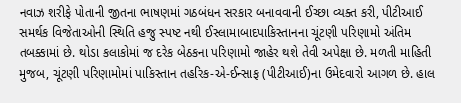નવાઝ શરીફે પોતાની જીતના ભાષણમાં ગઠબંધન સરકાર બનાવવાની ઈચ્છા વ્યક્ત કરી, પીટીઆઈ સમર્થક વિજેતાઓની સ્થિતિ હજુ સ્પષ્ટ નથી ઈસ્લામાબાદપાકિસ્તાનના ચૂંટણી પરિણામો અંતિમ તબક્કામાં છે. થોડા કલાકોમાં જ દરેક બેઠકના પરિણામો જાહેર થશે તેવી અપેક્ષા છે. મળતી માહિતી મુજબ, ચૂંટણી પરિણામોમાં પાકિસ્તાન તહરિક-એ-ઈન્સાફ (પીટીઆઈ)ના ઉમેદવારો આગળ છે. હાલ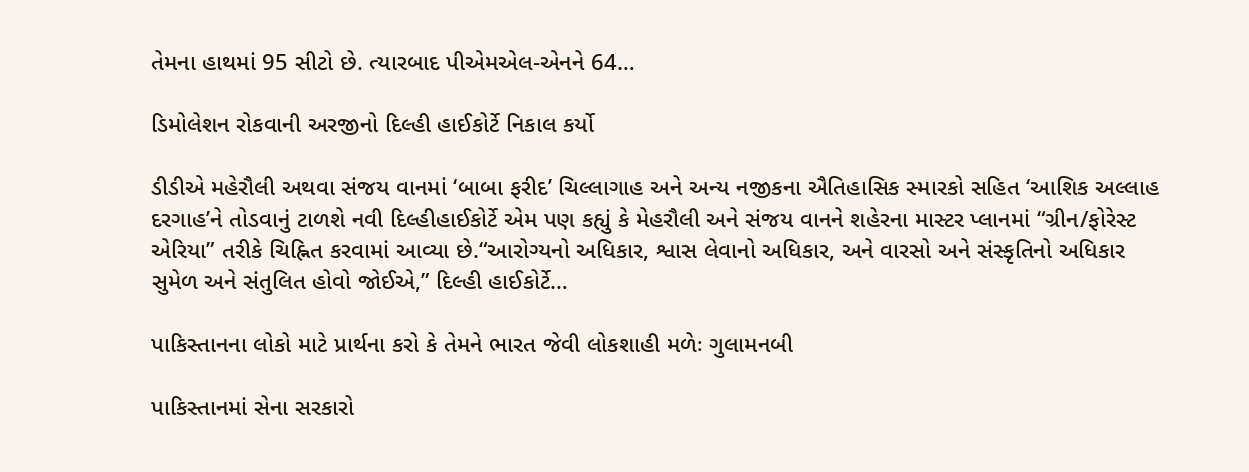તેમના હાથમાં 95 સીટો છે. ત્યારબાદ પીએમએલ-એનને 64…

ડિમોલેશન રોકવાની અરજીનો દિલ્હી હાઈકોર્ટે નિકાલ કર્યો

ડીડીએ મહેરૌલી અથવા સંજય વાનમાં ‘બાબા ફરીદ’ ચિલ્લાગાહ અને અન્ય નજીકના ઐતિહાસિક સ્મારકો સહિત ‘આશિક અલ્લાહ દરગાહ’ને તોડવાનું ટાળશે નવી દિલ્હીહાઈકોર્ટે એમ પણ કહ્યું કે મેહરૌલી અને સંજય વાનને શહેરના માસ્ટર પ્લાનમાં “ગ્રીન/ફોરેસ્ટ એરિયા” તરીકે ચિહ્નિત કરવામાં આવ્યા છે.“આરોગ્યનો અધિકાર, શ્વાસ લેવાનો અધિકાર, અને વારસો અને સંસ્કૃતિનો અધિકાર સુમેળ અને સંતુલિત હોવો જોઈએ,” દિલ્હી હાઈકોર્ટે…

પાકિસ્તાનના લોકો માટે પ્રાર્થના કરો કે તેમને ભારત જેવી લોકશાહી મળેઃ ગુલામનબી

પાકિસ્તાનમાં સેના સરકારો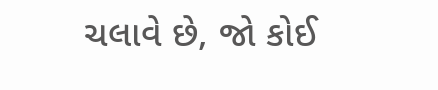ચલાવે છે, જો કોઈ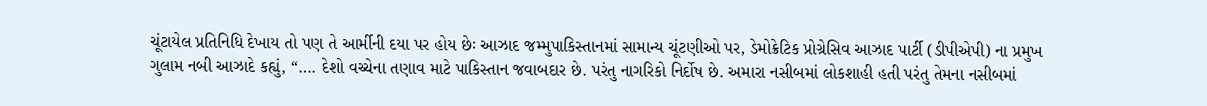ચૂંટાયેલ પ્રતિનિધિ દેખાય તો પણ તે આર્મીની દયા પર હોય છેઃ આઝાદ જમ્મુપાકિસ્તાનમાં સામાન્ય ચૂંટણીઓ પર, ડેમોક્રેટિક પ્રોગ્રેસિવ આઝાદ પાર્ટી (ડીપીએપી) ના પ્રમુખ ગુલામ નબી આઝાદે કહ્યું, “…. દેશો વચ્ચેના તણાવ માટે પાકિસ્તાન જવાબદાર છે. પરંતુ નાગરિકો નિર્દોષ છે. અમારા નસીબમાં લોકશાહી હતી પરંતુ તેમના નસીબમાં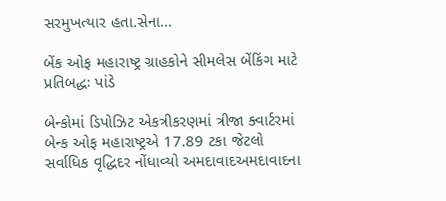સરમુખત્યાર હતા.સેના…

બેંક ઓફ મહારાષ્ટ્ર ગ્રાહકોને સીમલેસ બેંકિંગ માટે પ્રતિબદ્ધઃ પાંડે

બેન્કોમાં ડિપોઝિટ એકત્રીકરણમાં ત્રીજા ક્વાર્ટરમાં બેન્ક ઓફ મહારાષ્ટ્રએ 17.89 ટકા જેટલો સર્વાધિક વૃદ્ધિદર નોંધાવ્યો અમદાવાદઅમદાવાદના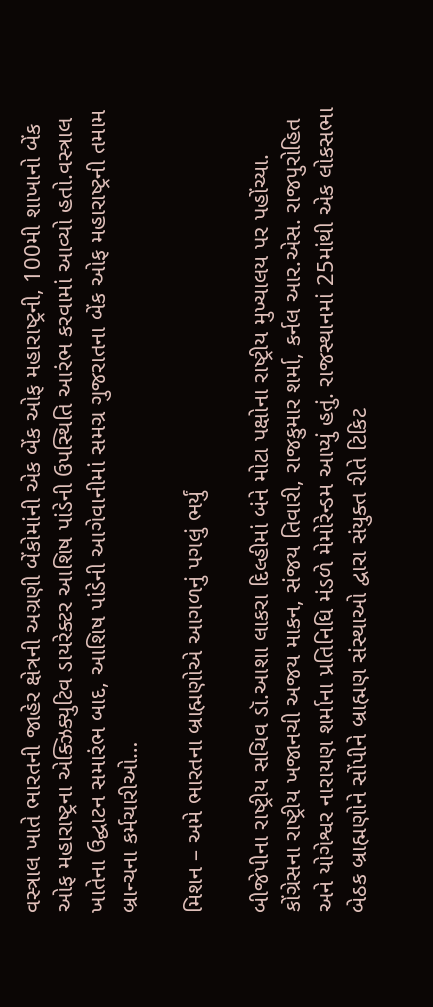વસ્ત્રાલ ખાતે ભારતની જાહેર ક્ષેત્રની અગ્રણી બેંકોમાંની એક બેંક ઓફ મહારાષ્ટ્રની, 100મી શાખાનો બેંક ઓફ મહારાષ્ટ્રના એક્ઝિક્યુટિવ ડાયરેક્ટર આશિષ પાંડેની ઉપસ્થિતિ આરંભ કરવામાં આવ્યો હતો.વસ્ત્રાલ ખાતેના ઉદ્ઘાટન સમારંભ બાદ, આશિષ પાંડેની આગેવાનીમાં સમગ્ર ગુજરાતના બેંક ઓફ મહારાષ્ટ્રની તમામ બ્રાન્ચના કર્મચારીઓ…

મિશન – અમે ભારતના બ્રાહ્મણોએ આગળનું પગલું ભર્યું

બીજેપીના રાષ્ટ્રીય સચિવ ડૉ.આશા લાકરા દિલ્હીમાં બંને મોટા પક્ષોના રાષ્ટ્રીય મુખ્યાલય પર પહોંચ્યા. કોંગ્રેસના રાષ્ટ્રીય ખજાનચી અજય માકન, સંજય તિવારી, રાજકુમાર શર્મા, કર્નલ આર.એસ. રાજપુરોહિત અને યોગેશ્વર નારાયણ શર્માના પ્રતિનિધિ મંડળે મેમોરેન્ડમ આપ્યું હતું. રાજસ્થાનમાં 25માંથી એક લોકસભા બેઠક બ્રાહ્મણોને સોંપીને બ્રાહ્મણ સંસ્થાઓ દ્વારા સંયુક્ત રીતે ટિકિટ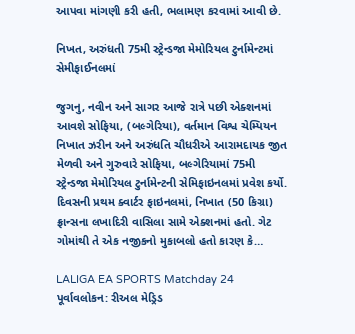આપવા માંગણી કરી હતી, ભલામણ કરવામાં આવી છે.

નિખત, અરુંધતી 75મી સ્ટ્રેન્ડજા મેમોરિયલ ટુર્નામેન્ટમાં સેમીફાઈનલમાં

જુગનુ, નવીન અને સાગર આજે રાત્રે પછી એક્શનમાં આવશે સોફિયા, (બલ્ગેરિયા), વર્તમાન વિશ્વ ચેમ્પિયન નિખાત ઝરીન અને અરુંધતિ ચૌધરીએ આરામદાયક જીત મેળવી અને ગુરુવારે સોફિયા, બલ્ગેરિયામાં 75મી સ્ટ્રેન્ડજા મેમોરિયલ ટુર્નામેન્ટની સેમિફાઇનલમાં પ્રવેશ કર્યો. દિવસની પ્રથમ ક્વાર્ટર ફાઇનલમાં, નિખાત (50 કિગ્રા) ફ્રાન્સના લખાદિરી વાસિલા સામે એક્શનમાં હતો. ગેટ ગોમાંથી તે એક નજીકનો મુકાબલો હતો કારણ કે…

LALIGA EA SPORTS Matchday 24 પૂર્વાવલોકન: રીઅલ મેડ્રિડ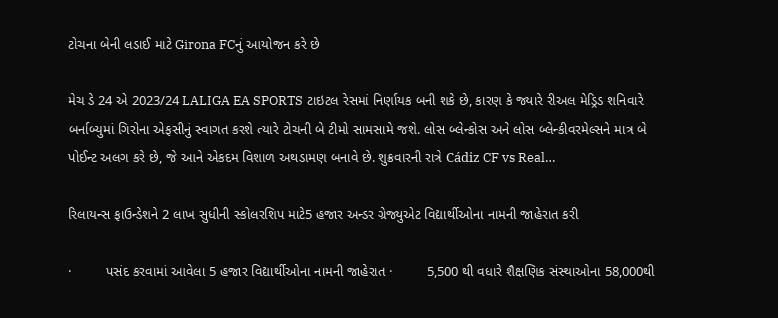ટોચના બેની લડાઈ માટે Girona FCનું આયોજન કરે છે

મેચ ડે 24 એ 2023/24 LALIGA EA SPORTS ટાઇટલ રેસમાં નિર્ણાયક બની શકે છે, કારણ કે જ્યારે રીઅલ મેડ્રિડ શનિવારે બર્નાબ્યુમાં ગિરોના એફસીનું સ્વાગત કરશે ત્યારે ટોચની બે ટીમો સામસામે જશે. લોસ બ્લેન્કોસ અને લોસ બ્લેન્કીવરમેલ્સને માત્ર બે પોઈન્ટ અલગ કરે છે, જે આને એકદમ વિશાળ અથડામણ બનાવે છે. શુક્રવારની રાત્રે Cádiz CF vs Real…

રિલાયન્સ ફાઉન્ડેશને 2 લાખ સુધીની સ્કોલરશિપ માટે5 હજાર અન્ડર ગ્રેજ્યુએટ વિદ્યાર્થીઓના નામની જાહેરાત કરી

·         પસંદ કરવામાં આવેલા 5 હજાર વિદ્યાર્થીઓના નામની જાહેરાત ·         5,500 થી વધારે શૈક્ષણિક સંસ્થાઓના 58,000થી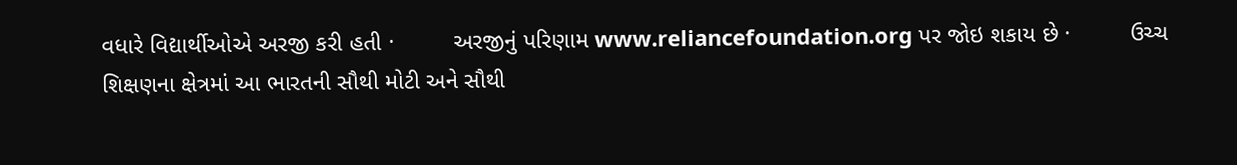વધારે વિદ્યાર્થીઓએ અરજી કરી હતી ·         અરજીનું પરિણામ www.reliancefoundation.org પર જોઇ શકાય છે ·         ઉચ્ચ શિક્ષણના ક્ષેત્રમાં આ ભારતની સૌથી મોટી અને સૌથી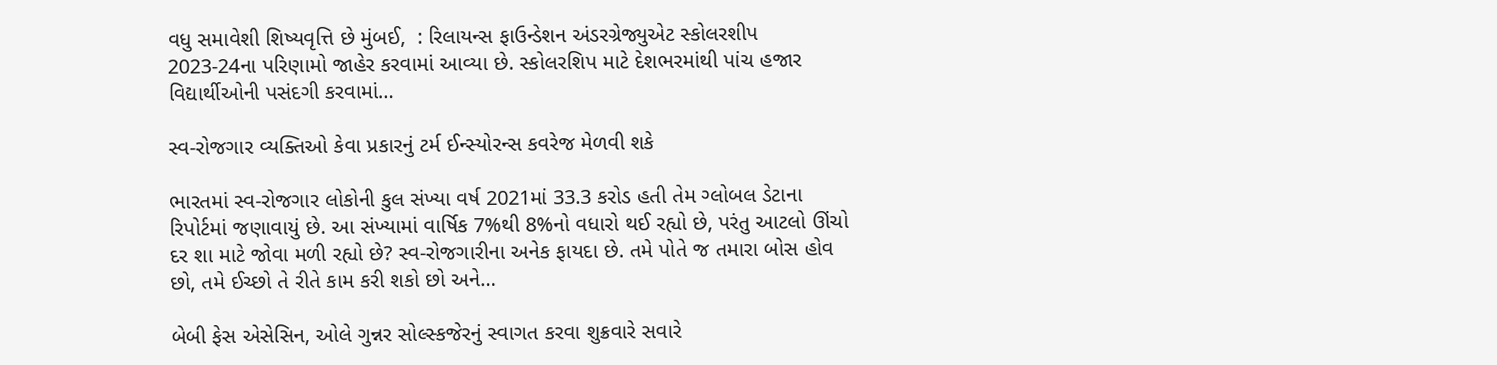વધુ સમાવેશી શિષ્યવૃત્તિ છે મુંબઈ,  : રિલાયન્સ ફાઉન્ડેશન અંડરગ્રેજ્યુએટ સ્કોલરશીપ 2023-24ના પરિણામો જાહેર કરવામાં આવ્યા છે. સ્કોલરશિપ માટે દેશભરમાંથી પાંચ હજાર વિદ્યાર્થીઓની પસંદગી કરવામાં…

સ્વ-રોજગાર વ્યક્તિઓ કેવા પ્રકારનું ટર્મ ઈન્સ્યોરન્સ કવરેજ મેળવી શકે

ભારતમાં સ્વ-રોજગાર લોકોની કુલ સંખ્યા વર્ષ 2021માં 33.3 કરોડ હતી તેમ ગ્લોબલ ડેટાના રિપોર્ટમાં જણાવાયું છે. આ સંખ્યામાં વાર્ષિક 7%થી 8%નો વધારો થઈ રહ્યો છે, પરંતુ આટલો ઊંચો દર શા માટે જોવા મળી રહ્યો છે? સ્વ-રોજગારીના અનેક ફાયદા છે. તમે પોતે જ તમારા બોસ હોવ છો, તમે ઈચ્છો તે રીતે કામ કરી શકો છો અને…

બેબી ફેસ એસેસિન, ઓલે ગુન્નર સોલ્સ્કજેરનું સ્વાગત કરવા શુક્રવારે સવારે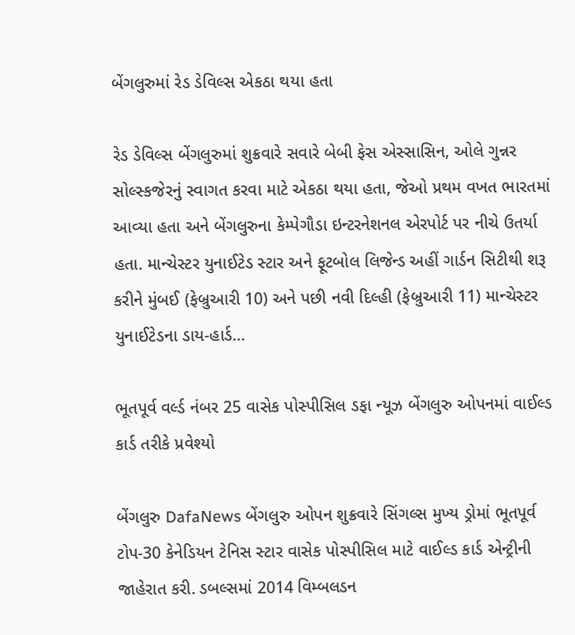બેંગલુરુમાં રેડ ડેવિલ્સ એકઠા થયા હતા

રેડ ડેવિલ્સ બેંગલુરુમાં શુક્રવારે સવારે બેબી ફેસ એસ્સાસિન, ઓલે ગુન્નર સોલ્સ્કજેરનું સ્વાગત કરવા માટે એકઠા થયા હતા, જેઓ પ્રથમ વખત ભારતમાં આવ્યા હતા અને બેંગલુરુના કેમ્પેગૌડા ઇન્ટરનેશનલ એરપોર્ટ પર નીચે ઉતર્યા હતા. માન્ચેસ્ટર યુનાઈટેડ સ્ટાર અને ફૂટબોલ લિજેન્ડ અહીં ગાર્ડન સિટીથી શરૂ કરીને મુંબઈ (ફેબ્રુઆરી 10) અને પછી નવી દિલ્હી (ફેબ્રુઆરી 11) માન્ચેસ્ટર યુનાઈટેડના ડાય-હાર્ડ…

ભૂતપૂર્વ વર્લ્ડ નંબર 25 વાસેક પોસ્પીસિલ ડફા ન્યૂઝ બેંગલુરુ ઓપનમાં વાઈલ્ડ કાર્ડ તરીકે પ્રવેશ્યો

બેંગલુરુ DafaNews બેંગલુરુ ઓપન શુક્રવારે સિંગલ્સ મુખ્ય ડ્રોમાં ભૂતપૂર્વ ટોપ-30 કેનેડિયન ટેનિસ સ્ટાર વાસેક પોસ્પીસિલ માટે વાઈલ્ડ કાર્ડ એન્ટ્રીની જાહેરાત કરી. ડબલ્સમાં 2014 વિમ્બલડન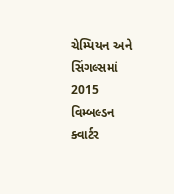ચેમ્પિયન અને સિંગલ્સમાં 2015 વિમ્બલ્ડન ક્વાર્ટર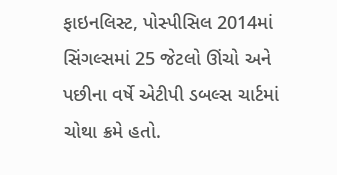ફાઇનલિસ્ટ, પોસ્પીસિલ 2014માં સિંગલ્સમાં 25 જેટલો ઊંચો અને પછીના વર્ષે એટીપી ડબલ્સ ચાર્ટમાં ચોથા ક્રમે હતો.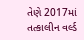તેણે 2017માં તત્કાલીન વર્લ્ડ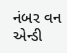નંબર વન એન્ડી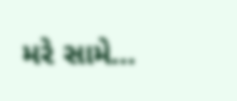મરે સામે…